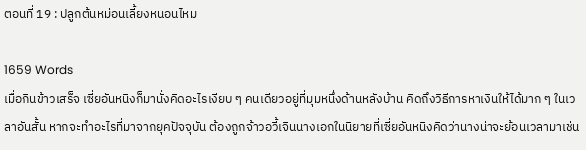ตอนที่ 19 : ปลูกต้นหม่อนเลี้ยงหนอนไหม

1659 Words
เมื่อกินข้าวเสร็จ เซี่ยอันหนิงก็มานั่งคิดอะไรเงียบ ๆ คนเดียวอยู่ที่มุมหนึ่งด้านหลังบ้าน คิดถึงวิธีการหาเงินให้ได้มาก ๆ ในเวลาอันสั้น หากจะทำอะไรที่มาจากยุคปัจจุบัน ต้องถูกจ้าวอวี้เจินนางเอกในนิยายที่เซี่ยอันหนิงคิดว่านางน่าจะย้อนเวลามาเช่น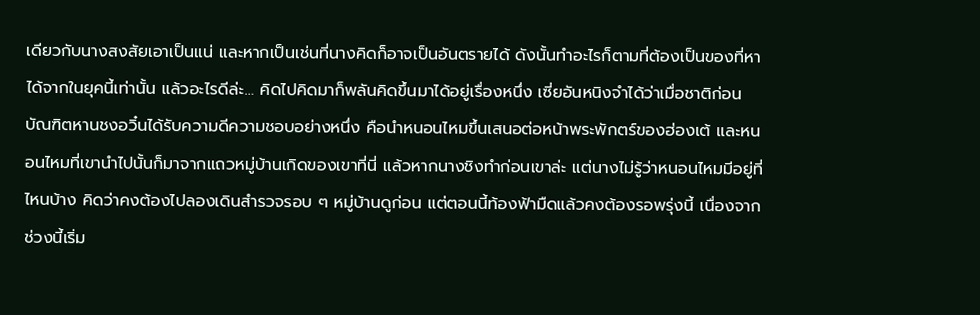เดียวกับนางสงสัยเอาเป็นแน่ และหากเป็นเช่นที่นางคิดก็อาจเป็นอันตรายได้ ดังนั้นทำอะไรก็ตามที่ต้องเป็นของที่หาได้จากในยุคนี้เท่านั้น แล้วอะไรดีล่ะ… คิดไปคิดมาก็พลันคิดขึ้นมาได้อยู่เรื่องหนึ่ง เซี่ยอันหนิงจำได้ว่าเมื่อชาติก่อนบัณฑิตหานชงอวิ๋นได้รับความดีความชอบอย่างหนึ่ง คือนำหนอนไหมขึ้นเสนอต่อหน้าพระพักตร์ของฮ่องเต้ และหนอนไหมที่เขานำไปนั้นก็มาจากแถวหมู่บ้านเกิดของเขาที่นี่ แล้วหากนางชิงทำก่อนเขาล่ะ แต่นางไม่รู้ว่าหนอนไหมมีอยู่ที่ไหนบ้าง คิดว่าคงต้องไปลองเดินสำรวจรอบ ๆ หมู่บ้านดูก่อน แต่ตอนนี้ท้องฟ้ามืดแล้วคงต้องรอพรุ่งนี้ เนื่องจากช่วงนี้เริ่ม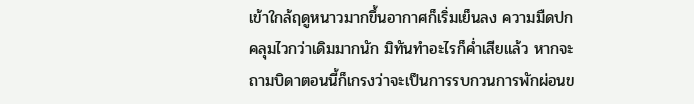เข้าใกล้ฤดูหนาวมากขึ้นอากาศก็เริ่มเย็นลง ความมืดปกคลุมไวกว่าเดิมมากนัก มิทันทำอะไรก็ค่ำเสียแล้ว หากจะถามบิดาตอนนี้ก็เกรงว่าจะเป็นการรบกวนการพักผ่อนข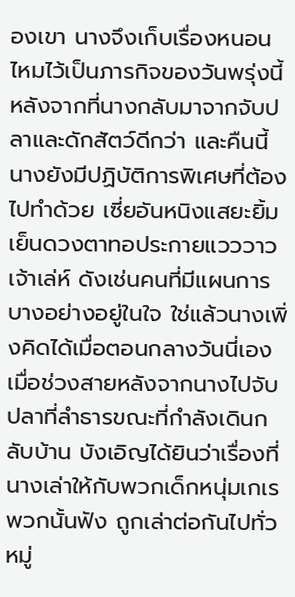องเขา นางจึงเก็บเรื่องหนอนไหมไว้เป็นภารกิจของวันพรุ่งนี้หลังจากที่นางกลับมาจากจับปลาและดักสัตว์ดีกว่า และคืนนี้นางยังมีปฏิบัติการพิเศษที่ต้องไปทำด้วย เซี่ยอันหนิงแสยะยิ้มเย็นดวงตาทอประกายแวววาวเจ้าเล่ห์ ดังเช่นคนที่มีแผนการบางอย่างอยู่ในใจ ใช่แล้วนางเพิ่งคิดได้เมื่อตอนกลางวันนี่เอง เมื่อช่วงสายหลังจากนางไปจับปลาที่ลำธารขณะที่กำลังเดินกลับบ้าน บังเอิญได้ยินว่าเรื่องที่นางเล่าให้กับพวกเด็กหนุ่มเกเรพวกนั้นฟัง ถูกเล่าต่อกันไปทั่วหมู่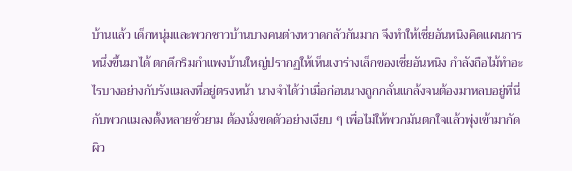บ้านแล้ว เด็กหนุ่มและพวกชาวบ้านบางคนต่างหวาดกลัวกันมาก จึงทำให้เซี่ยอันหนิงคิดแผนการหนึ่งขึ้นมาได้ ตกดึกริมกำแพงบ้านใหญ่ปรากฏให้เห็นเงาร่างเล็กของเซี่ยอันหนิง กำลังถือไม้ทำอะไรบางอย่างกับรังแมลงที่อยู่ตรงหน้า นางจำได้ว่าเมื่อก่อนนางถูกกลั่นแกล้งจนต้องมาหลบอยู่ที่นี่กับพวกแมลงตั้งหลายชั่วยาม ต้องนั่งขดตัวอย่างเงียบ ๆ เพื่อไม่ให้พวกมันตกใจแล้วพุ่งเข้ามากัดผิว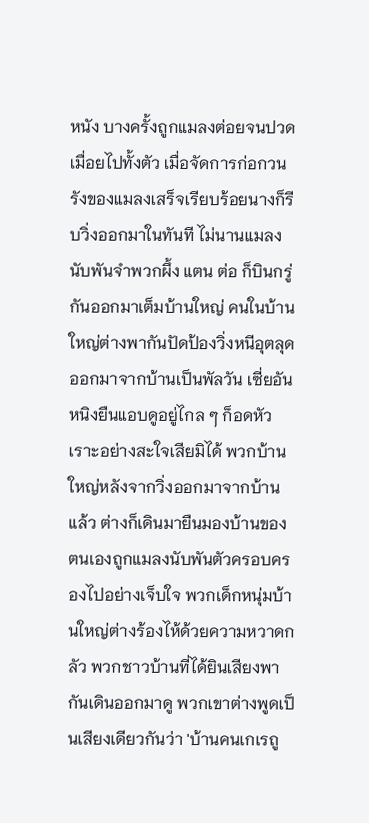หนัง บางครั้งถูกแมลงต่อยจนปวดเมื่อยไปทั้งตัว เมื่อจัดการก่อกวนรังของแมลงเสร็จเรียบร้อยนางก็รีบวิ่งออกมาในทันที ไม่นานแมลงนับพันจำพวกผึ้ง แตน ต่อ ก็บินกรู่กันออกมาเต็มบ้านใหญ่ คนในบ้านใหญ่ต่างพากันปัดป้องวิ่งหนีอุตลุดออกมาจากบ้านเป็นพัลวัน เซี่ยอันหนิงยืนแอบดูอยู่ไกล ๆ ก็อดหัวเราะอย่างสะใจเสียมิได้ พวกบ้านใหญ่หลังจากวิ่งออกมาจากบ้านแล้ว ต่างก็เดินมายืนมองบ้านของตนเองถูกแมลงนับพันตัวครอบครองไปอย่างเจ็บใจ พวกเด็กหนุ่มบ้านใหญ่ต่างร้องไห้ด้วยความหวาดกลัว พวกชาวบ้านที่ได้ยินเสียงพากันเดินออกมาดู พวกเขาต่างพูดเป็นเสียงเดียวกันว่า 'บ้านคนเกเรถู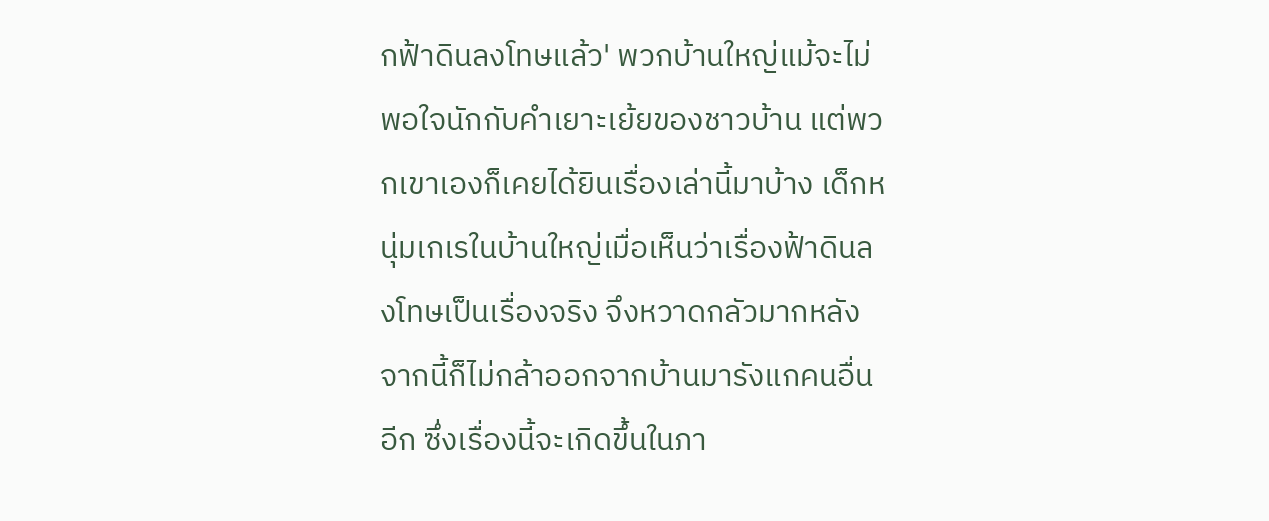กฟ้าดินลงโทษแล้ว' พวกบ้านใหญ่แม้จะไม่พอใจนักกับคำเยาะเย้ยของชาวบ้าน แต่พวกเขาเองก็เคยได้ยินเรื่องเล่านี้มาบ้าง เด็กหนุ่มเกเรในบ้านใหญ่เมื่อเห็นว่าเรื่องฟ้าดินลงโทษเป็นเรื่องจริง จึงหวาดกลัวมากหลังจากนี้ก็ไม่กล้าออกจากบ้านมารังแกคนอื่นอีก ซึ่งเรื่องนี้จะเกิดขึ้นในภา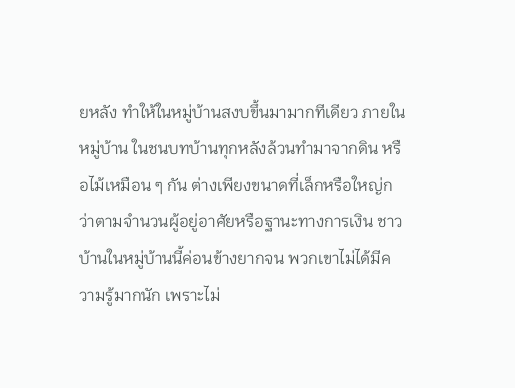ยหลัง ทำให้ในหมู่บ้านสงบขึ้นมามากทีเดียว ภายในหมู่บ้าน ในชนบทบ้านทุกหลังล้วนทำมาจากดิน หรือไม้เหมือน ๆ กัน ต่างเพียงขนาดที่เล็กหรือใหญ่กว่าตามจำนวนผู้อยู่อาศัยหรือฐานะทางการเงิน ชาวบ้านในหมู่บ้านนี้ค่อนข้างยากจน พวกเขาไม่ได้มีความรู้มากนัก เพราะไม่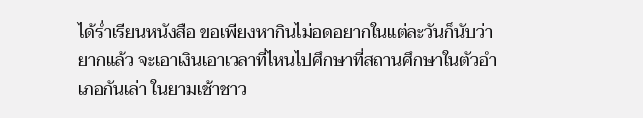ได้ร่ำเรียนหนังสือ ขอเพียงหากินไม่อดอยากในแต่ละวันก็นับว่ายากแล้ว จะเอาเงินเอาเวลาที่ไหนไปศึกษาที่สถานศึกษาในตัวอำเภอกันเล่า ในยามเช้าชาว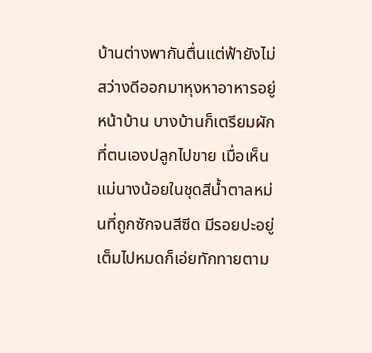บ้านต่างพากันตื่นแต่ฟ้ายังไม่สว่างดีออกมาหุงหาอาหารอยู่หน้าบ้าน บางบ้านก็เตรียมผักที่ตนเองปลูกไปขาย เมื่อเห็นแม่นางน้อยในชุดสีน้ำตาลหม่นที่ถูกซักจนสีซีด มีรอยปะอยู่เต็มไปหมดก็เอ่ยทักทายตาม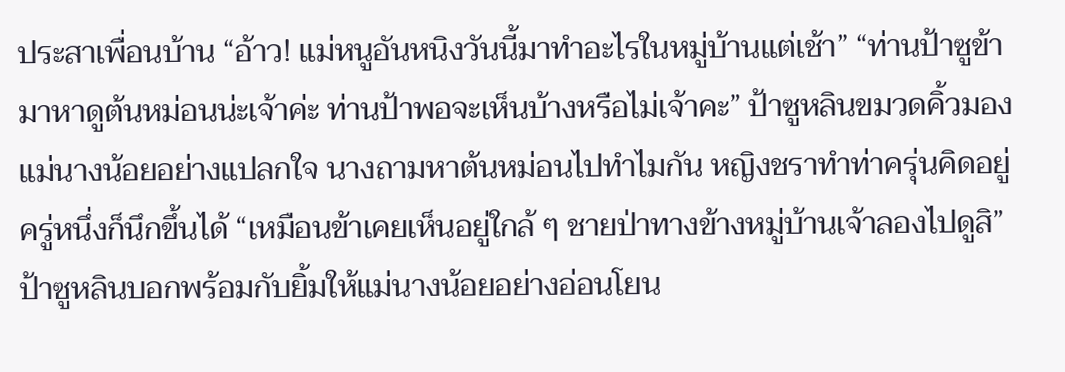ประสาเพื่อนบ้าน “อ้าว! แม่หนูอันหนิงวันนี้มาทำอะไรในหมู่บ้านแต่เช้า” “ท่านป้าซูข้ามาหาดูต้นหม่อนน่ะเจ้าค่ะ ท่านป้าพอจะเห็นบ้างหรือไม่เจ้าคะ” ป้าซูหลินขมวดคิ้วมองแม่นางน้อยอย่างแปลกใจ นางถามหาต้นหม่อนไปทำไมกัน หญิงชราทำท่าครุ่นคิดอยู่ครู่หนึ่งก็นึกขึ้นได้ “เหมือนข้าเคยเห็นอยู่ใกล้ ๆ ชายป่าทางข้างหมู่บ้านเจ้าลองไปดูสิ” ป้าซูหลินบอกพร้อมกับยิ้มให้แม่นางน้อยอย่างอ่อนโยน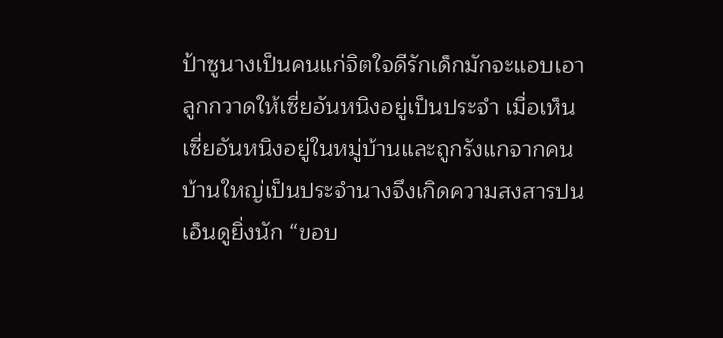ป้าซูนางเป็นคนแก่จิตใจดีรักเด็กมักจะแอบเอาลูกกวาดให้เซี่ยอันหนิงอยู่เป็นประจำ เมื่อเห็นเซี่ยอันหนิงอยู่ในหมู่บ้านและถูกรังแกจากคนบ้านใหญ่เป็นประจำนางจึงเกิดความสงสารปนเอ็นดูยิ่งนัก “ขอบ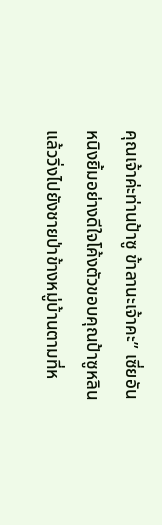คุณเจ้าค่ะท่านป้าซู ข้าลานะเจ้าคะ” เซี่ยอันหนิงยิ้มอย่างดีใจโค้งตัวขอบคุณป้าซูหลิน แล้ววิ่งไปยังชายป่าข้างหมู่บ้านตามที่ห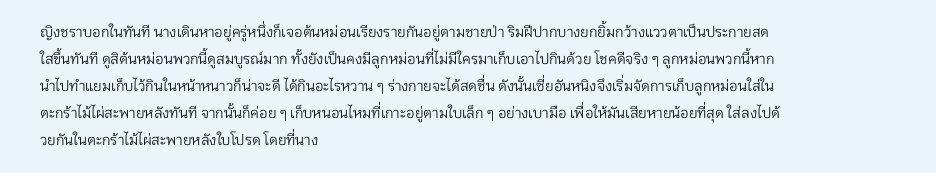ญิงชราบอกในทันที นางเดินหาอยู่ครู่หนึ่งก็เจอต้นหม่อนเรียงรายกันอยู่ตามชายป่า ริมฝีปากบางยกยิ้มกว้างแววตาเป็นประกายสดใสขึ้นทันที ดูสิต้นหม่อนพวกนี้ดูสมบูรณ์มาก ทั้งยังเป็นคงมีลูกหม่อนที่ไม่มีใครมาเก็บเอาไปกินด้วย โชคดีจริง ๆ ลูกหม่อนพวกนี้หากนำไปทำแยมเก็บไว้กินในหน้าหนาวก็น่าจะดี ได้กินอะไรหวาน ๆ ร่างกายจะได้สดชื่น ดังนั้นเซี่ยอันหนิงจึงเริ่มจัดการเก็บลูกหม่อนใส่ในตะกร้าไม้ไผ่สะพายหลังทันที จากนั้นก็ค่อย ๆ เก็บหนอนไหมที่เกาะอยู่ตามใบเล็ก ๆ อย่างเบามือ เพื่อให้มันเสียหายน้อยที่สุด ใส่ลงไปด้วยกันในตะกร้าไม้ไผ่สะพายหลังใบโปรด โดยที่นาง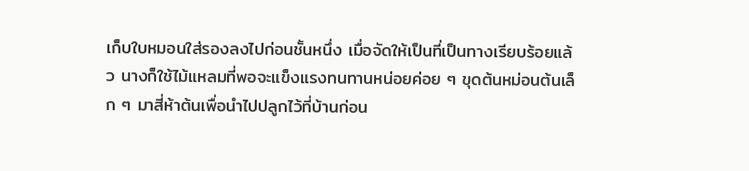เก็บใบหมอนใส่รองลงไปก่อนชั้นหนึ่ง เมื่อจัดให้เป็นที่เป็นทางเรียบร้อยแล้ว นางก็ใช้ไม้แหลมที่พอจะแข็งแรงทนทานหน่อยค่อย ๆ ขุดต้นหม่อนต้นเล็ก ๆ มาสี่ห้าต้นเพื่อนำไปปลูกไว้ที่บ้านก่อน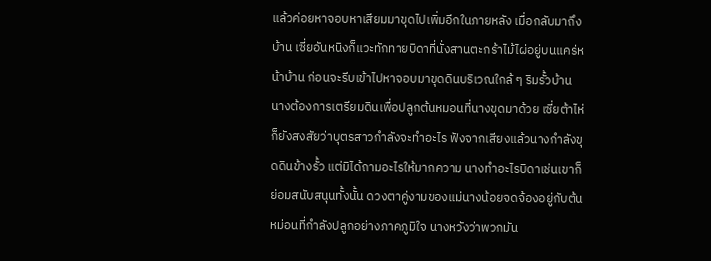แล้วค่อยหาจอบหาเสียมมาขุดไปเพิ่มอีกในภายหลัง เมื่อกลับมาถึงบ้าน เซี่ยอันหนิงก็แวะทักทายบิดาที่นั่งสานตะกร้าไม้ไผ่อยู่บนแคร่หน้าบ้าน ก่อนจะรีบเข้าไปหาจอบมาขุดดินบริเวณใกล้ ๆ ริมรั้วบ้าน นางต้องการเตรียมดินเพื่อปลูกต้นหมอนที่นางขุดมาด้วย เซี่ยต้าไห่ก็ยังสงสัยว่าบุตรสาวกำลังจะทำอะไร ฟังจากเสียงแล้วนางกำลังขุดดินข้างรั้ว แต่มิได้ถามอะไรให้มากความ นางทำอะไรบิดาเช่นเขาก็ย่อมสนับสนุนทั้งนั้น ดวงตาคู่งามของแม่นางน้อยจดจ้องอยู่กับต้นหม่อนที่กำลังปลูกอย่างภาคภูมิใจ นางหวังว่าพวกมัน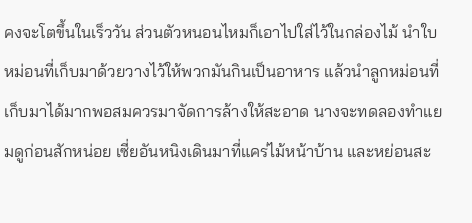คงจะโตขึ้นในเร็ววัน ส่วนตัวหนอนไหมก็เอาไปใส่ไว้ในกล่องไม้ นำใบหม่อนที่เก็บมาด้วยวางไว้ให้พวกมันกินเป็นอาหาร แล้วนำลูกหม่อนที่เก็บมาได้มากพอสมควรมาจัดการล้างให้สะอาด นางจะทดลองทำแยมดูก่อนสักหน่อย เซี่ยอันหนิงเดินมาที่แคร่ไม้หน้าบ้าน และหย่อนสะ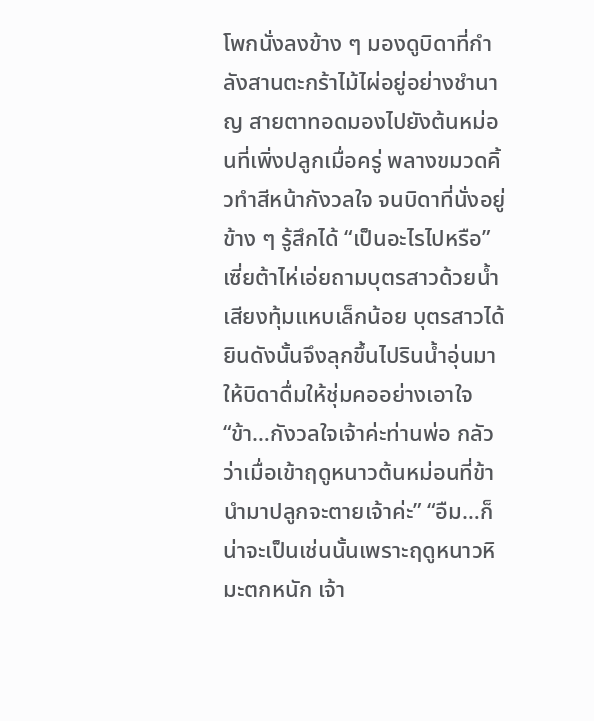โพกนั่งลงข้าง ๆ มองดูบิดาที่กำลังสานตะกร้าไม้ไผ่อยู่อย่างชำนาญ สายตาทอดมองไปยังต้นหม่อนที่เพิ่งปลูกเมื่อครู่ พลางขมวดคิ้วทำสีหน้ากังวลใจ จนบิดาที่นั่งอยู่ข้าง ๆ รู้สึกได้ “เป็นอะไรไปหรือ” เซี่ยต้าไห่เอ่ยถามบุตรสาวด้วยน้ำเสียงทุ้มแหบเล็กน้อย บุตรสาวได้ยินดังนั้นจึงลุกขึ้นไปรินน้ำอุ่นมาให้บิดาดื่มให้ชุ่มคออย่างเอาใจ “ข้า…กังวลใจเจ้าค่ะท่านพ่อ กลัวว่าเมื่อเข้าฤดูหนาวต้นหม่อนที่ข้านำมาปลูกจะตายเจ้าค่ะ” “อืม…ก็น่าจะเป็นเช่นนั้นเพราะฤดูหนาวหิมะตกหนัก เจ้า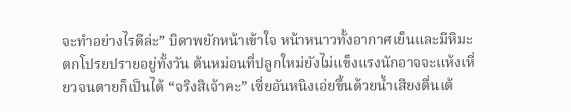จะทำอย่างไรดีล่ะ” บิดาพยักหน้าเข้าใจ หน้าหนาวทั้งอากาศเย็นและมีหิมะตกโปรยปรายอยู่ทั้งวัน ต้นหม่อนที่ปลูกใหม่ยังไม่แข็งแรงนักอาจจะแห้งเหี่ยวจนตายก็เป็นได้ “จริงสิเจ้าคะ” เซี่ยอันหนิงเอ่ยขึ้นด้วยน้ำเสียงตื่นเต้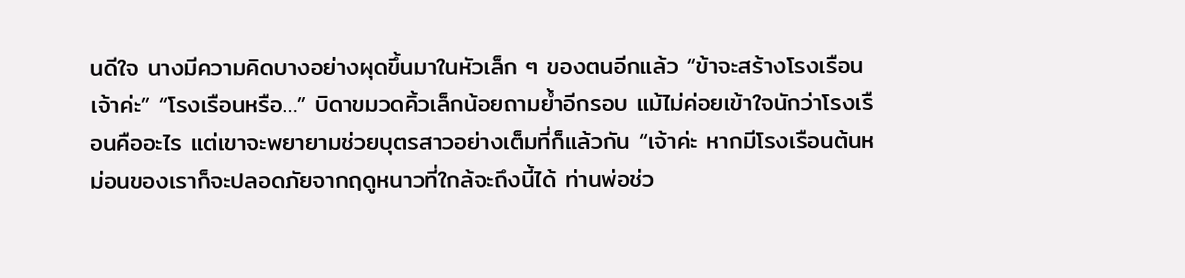นดีใจ นางมีความคิดบางอย่างผุดขึ้นมาในหัวเล็ก ๆ ของตนอีกแล้ว “ข้าจะสร้างโรงเรือนเจ้าค่ะ” “โรงเรือนหรือ…” บิดาขมวดคิ้วเล็กน้อยถามย้ำอีกรอบ แม้ไม่ค่อยเข้าใจนักว่าโรงเรือนคืออะไร แต่เขาจะพยายามช่วยบุตรสาวอย่างเต็มที่ก็แล้วกัน “เจ้าค่ะ หากมีโรงเรือนต้นหม่อนของเราก็จะปลอดภัยจากฤดูหนาวที่ใกล้จะถึงนี้ได้ ท่านพ่อช่ว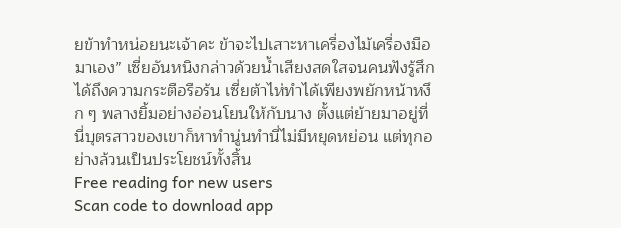ยข้าทำหน่อยนะเจ้าคะ ข้าจะไปเสาะหาเครื่องไม้เครื่องมือมาเอง” เซี่ยอันหนิงกล่าวด้วยน้ำเสียงสดใสจนคนฟังรู้สึกได้ถึงความกระตือรือร้น เซี่ยต้าไห่ทำได้เพียงพยักหน้าหงึก ๆ พลางยิ้มอย่างอ่อนโยนให้กับนาง ตั้งแต่ย้ายมาอยู่ที่นี่บุตรสาวของเขาก็หาทำนู่นทำนี่ไม่มีหยุดหย่อน แต่ทุกอย่างล้วนเป็นประโยชน์ทั้งสิ้น
Free reading for new users
Scan code to download app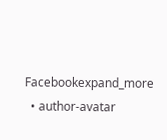Facebookexpand_more
  • author-avatar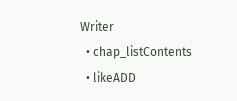Writer
  • chap_listContents
  • likeADD